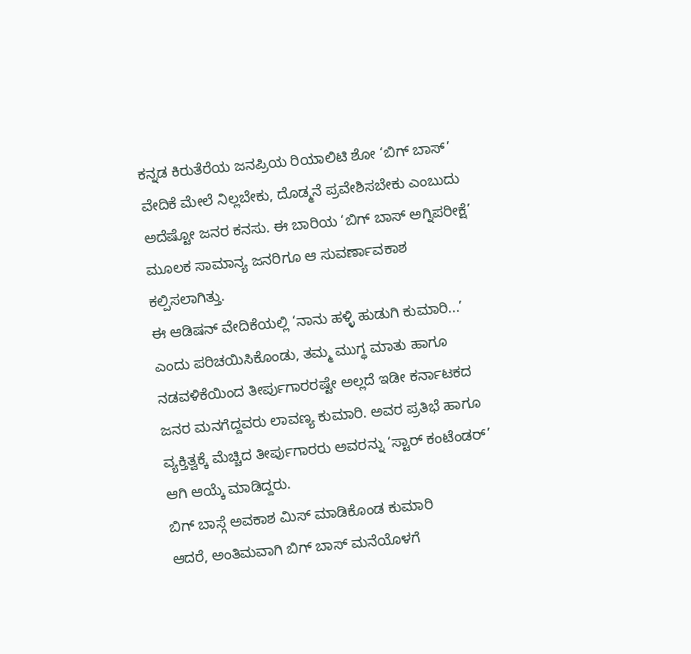ಕನ್ನಡ ಕಿರುತೆರೆಯ ಜನಪ್ರಿಯ ರಿಯಾಲಿಟಿ ಶೋ ‘ಬಿಗ್ ಬಾಸ್’ ವೇದಿಕೆ ಮೇಲೆ ನಿಲ್ಲಬೇಕು, ದೊಡ್ಮನೆ ಪ್ರವೇಶಿಸಬೇಕು ಎಂಬುದು ಅದೆಷ್ಟೋ ಜನರ ಕನಸು. ಈ ಬಾರಿಯ ‘ಬಿಗ್ ಬಾಸ್ ಅಗ್ನಿಪರೀಕ್ಷೆ’ ಮೂಲಕ ಸಾಮಾನ್ಯ ಜನರಿಗೂ ಆ ಸುವರ್ಣಾವಕಾಶ ಕಲ್ಪಿಸಲಾಗಿತ್ತು.
ಈ ಆಡಿಷನ್ ವೇದಿಕೆಯಲ್ಲಿ ‘ನಾನು ಹಳ್ಳಿ ಹುಡುಗಿ ಕುಮಾರಿ...’ ಎಂದು ಪರಿಚಯಿಸಿಕೊಂಡು, ತಮ್ಮ ಮುಗ್ಧ ಮಾತು ಹಾಗೂ ನಡವಳಿಕೆಯಿಂದ ತೀರ್ಪುಗಾರರಷ್ಟೇ ಅಲ್ಲದೆ ಇಡೀ ಕರ್ನಾಟಕದ ಜನರ ಮನಗೆದ್ದವರು ಲಾವಣ್ಯ ಕುಮಾರಿ. ಅವರ ಪ್ರತಿಭೆ ಹಾಗೂ ವ್ಯಕ್ತಿತ್ವಕ್ಕೆ ಮೆಚ್ಚಿದ ತೀರ್ಪುಗಾರರು ಅವರನ್ನು ‘ಸ್ಟಾರ್ ಕಂಟೆಂಡರ್’ ಆಗಿ ಆಯ್ಕೆ ಮಾಡಿದ್ದರು.
ಬಿಗ್ ಬಾಸ್ಗೆ ಅವಕಾಶ ಮಿಸ್ ಮಾಡಿಕೊಂಡ ಕುಮಾರಿ
ಆದರೆ, ಅಂತಿಮವಾಗಿ ಬಿಗ್ ಬಾಸ್ ಮನೆಯೊಳಗೆ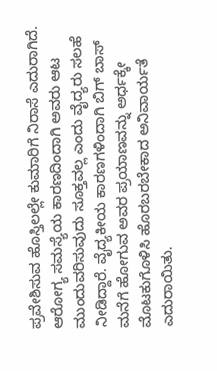ಪ್ರವೇಶಿಸುವ ಹೊಸ್ತಿಲಲ್ಲೇ ಕುಮಾರಿಗೆ ನಿರಾಸೆ ಎದುರಾಗಿದೆ. ಆರೋಗ್ಯ ಸಮಸ್ಯೆಯ ಕಾರಣದಿಂದಾಗಿ ಅವರು ಆಟ ಮುಂದುವರಿಸುವುದು ಸೂಕ್ತವಲ್ಲ ಎಂದು ವೈದ್ಯರು ಸಲಹೆ ನೀಡಿದ್ದಾರೆ. ವೈದ್ಯಕೀಯ ಕಾರಣಗಳಿಂದಾಗಿ ಬಿಗ್ ಬಾಸ್ ಮನೆಗೆ ಹೋಗುವ ಅವರ ಪ್ರಯಾಣವನ್ನು ಅರ್ಧಕ್ಕೇ ಮೊಟಕುಗೊಳಿಸಿ ಹೊರಬರಬೇಕಾದ ಅನಿವಾರ್ಯತೆ ಎದುರಾಯಿತು.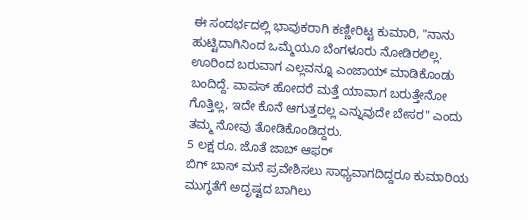ಈ ಸಂದರ್ಭದಲ್ಲಿ ಭಾವುಕರಾಗಿ ಕಣ್ಣೀರಿಟ್ಟ ಕುಮಾರಿ, "ನಾನು ಹುಟ್ಟಿದಾಗಿನಿಂದ ಒಮ್ಮೆಯೂ ಬೆಂಗಳೂರು ನೋಡಿರಲಿಲ್ಲ. ಊರಿಂದ ಬರುವಾಗ ಎಲ್ಲವನ್ನೂ ಎಂಜಾಯ್ ಮಾಡಿಕೊಂಡು ಬಂದಿದ್ದೆ. ವಾಪಸ್ ಹೋದರೆ ಮತ್ತೆ ಯಾವಾಗ ಬರುತ್ತೇನೋ ಗೊತ್ತಿಲ್ಲ, ಇದೇ ಕೊನೆ ಆಗುತ್ತದಲ್ಲ ಎನ್ನುವುದೇ ಬೇಸರ" ಎಂದು ತಮ್ಮ ನೋವು ತೋಡಿಕೊಂಡಿದ್ದರು.
5 ಲಕ್ಷ ರೂ. ಜೊತೆ ಜಾಬ್ ಆಫರ್
ಬಿಗ್ ಬಾಸ್ ಮನೆ ಪ್ರವೇಶಿಸಲು ಸಾಧ್ಯವಾಗದಿದ್ದರೂ ಕುಮಾರಿಯ ಮುಗ್ಧತೆಗೆ ಅದೃಷ್ಟದ ಬಾಗಿಲು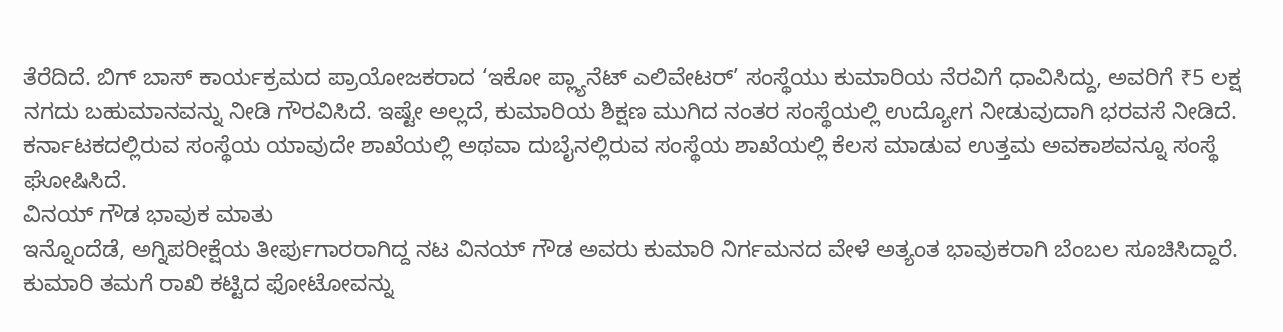ತೆರೆದಿದೆ. ಬಿಗ್ ಬಾಸ್ ಕಾರ್ಯಕ್ರಮದ ಪ್ರಾಯೋಜಕರಾದ ‘ಇಕೋ ಪ್ಲ್ಯಾನೆಟ್ ಎಲಿವೇಟರ್’ ಸಂಸ್ಥೆಯು ಕುಮಾರಿಯ ನೆರವಿಗೆ ಧಾವಿಸಿದ್ದು, ಅವರಿಗೆ ₹5 ಲಕ್ಷ ನಗದು ಬಹುಮಾನವನ್ನು ನೀಡಿ ಗೌರವಿಸಿದೆ. ಇಷ್ಟೇ ಅಲ್ಲದೆ, ಕುಮಾರಿಯ ಶಿಕ್ಷಣ ಮುಗಿದ ನಂತರ ಸಂಸ್ಥೆಯಲ್ಲಿ ಉದ್ಯೋಗ ನೀಡುವುದಾಗಿ ಭರವಸೆ ನೀಡಿದೆ. ಕರ್ನಾಟಕದಲ್ಲಿರುವ ಸಂಸ್ಥೆಯ ಯಾವುದೇ ಶಾಖೆಯಲ್ಲಿ ಅಥವಾ ದುಬೈನಲ್ಲಿರುವ ಸಂಸ್ಥೆಯ ಶಾಖೆಯಲ್ಲಿ ಕೆಲಸ ಮಾಡುವ ಉತ್ತಮ ಅವಕಾಶವನ್ನೂ ಸಂಸ್ಥೆ ಘೋಷಿಸಿದೆ.
ವಿನಯ್ ಗೌಡ ಭಾವುಕ ಮಾತು
ಇನ್ನೊಂದೆಡೆ, ಅಗ್ನಿಪರೀಕ್ಷೆಯ ತೀರ್ಪುಗಾರರಾಗಿದ್ದ ನಟ ವಿನಯ್ ಗೌಡ ಅವರು ಕುಮಾರಿ ನಿರ್ಗಮನದ ವೇಳೆ ಅತ್ಯಂತ ಭಾವುಕರಾಗಿ ಬೆಂಬಲ ಸೂಚಿಸಿದ್ದಾರೆ. ಕುಮಾರಿ ತಮಗೆ ರಾಖಿ ಕಟ್ಟಿದ ಫೋಟೋವನ್ನು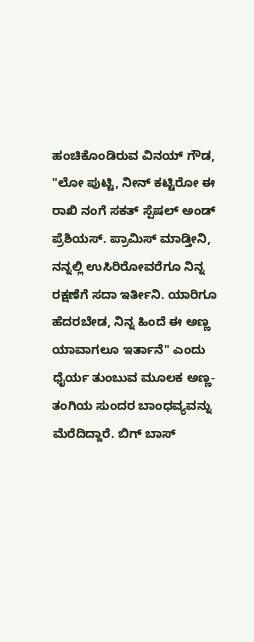ಹಂಚಿಕೊಂಡಿರುವ ವಿನಯ್ ಗೌಡ, "ಲೋ ಪುಟ್ಟಿ, ನೀನ್ ಕಟ್ಟಿರೋ ಈ ರಾಖಿ ನಂಗೆ ಸಕತ್ ಸ್ಪೆಷಲ್ ಅಂಡ್ ಪ್ರೆಶಿಯಸ್. ಪ್ರಾಮಿಸ್ ಮಾಡ್ತೀನಿ, ನನ್ನಲ್ಲಿ ಉಸಿರಿರೋವರೆಗೂ ನಿನ್ನ ರಕ್ಷಣೆಗೆ ಸದಾ ಇರ್ತೀನಿ. ಯಾರಿಗೂ ಹೆದರಬೇಡ, ನಿನ್ನ ಹಿಂದೆ ಈ ಅಣ್ಣ ಯಾವಾಗಲೂ ಇರ್ತಾನೆ" ಎಂದು ಧೈರ್ಯ ತುಂಬುವ ಮೂಲಕ ಅಣ್ಣ-ತಂಗಿಯ ಸುಂದರ ಬಾಂಧವ್ಯವನ್ನು ಮೆರೆದಿದ್ದಾರೆ. ಬಿಗ್ ಬಾಸ್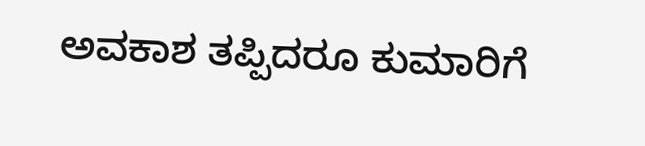ಅವಕಾಶ ತಪ್ಪಿದರೂ ಕುಮಾರಿಗೆ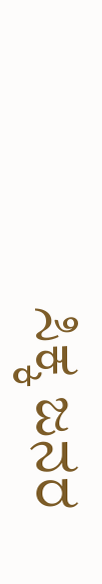ಸಿಕ್ಕ ಜನರ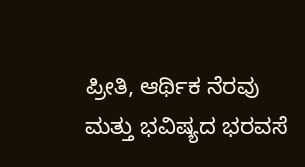ಪ್ರೀತಿ, ಆರ್ಥಿಕ ನೆರವು ಮತ್ತು ಭವಿಷ್ಯದ ಭರವಸೆ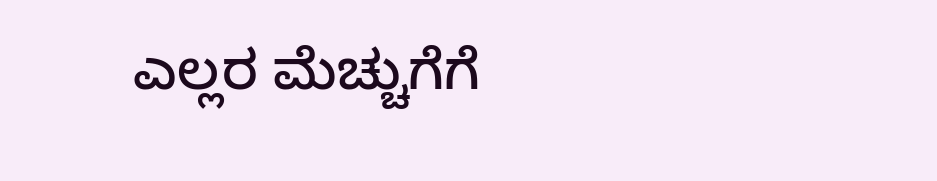ಎಲ್ಲರ ಮೆಚ್ಚುಗೆಗೆ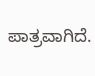ಪಾತ್ರವಾಗಿದೆ.